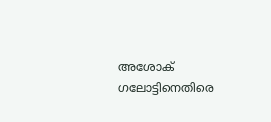അശോക് ഗലോട്ടിനെതിരെ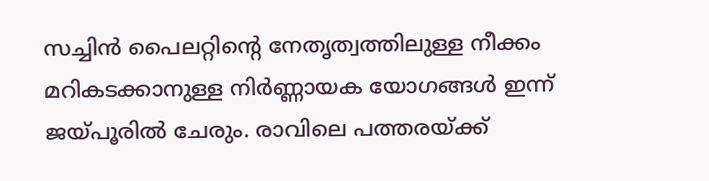സച്ചിൻ പൈലറ്റിന്‍റെ നേതൃത്വത്തിലുള്ള നീക്കം മറികടക്കാനുള്ള നിർണ്ണായക യോഗങ്ങൾ ഇന്ന് ജയ്പൂരിൽ ചേരും. രാവിലെ പത്തരയ്ക്ക്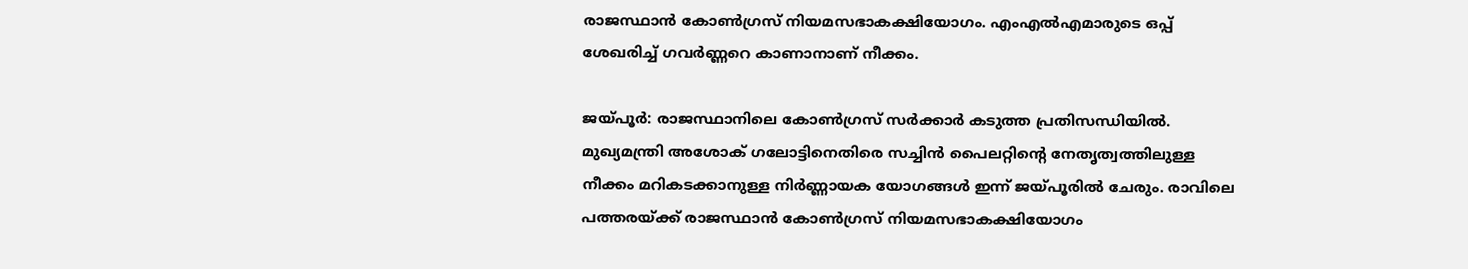രാജസ്ഥാൻ കോൺഗ്രസ് നിയമസഭാകക്ഷിയോഗം. എംഎൽഎമാരുടെ ഒപ്പ് ശേഖരിച്ച് ഗവർണ്ണറെ കാണാനാണ് നീക്കം.

ജയ്‍പൂര്‍: രാജസ്ഥാനിലെ കോൺഗ്രസ് സർക്കാർ കടുത്ത പ്രതിസന്ധിയിൽ. മുഖ്യമന്ത്രി അശോക് ഗലോട്ടിനെതിരെ സച്ചിൻ പൈലറ്റിന്‍റെ നേതൃത്വത്തിലുള്ള നീക്കം മറികടക്കാനുള്ള നിർണ്ണായക യോഗങ്ങൾ ഇന്ന് ജയ്പൂരിൽ ചേരും. രാവിലെ പത്തരയ്ക്ക് രാജസ്ഥാൻ കോൺഗ്രസ് നിയമസഭാകക്ഷിയോഗം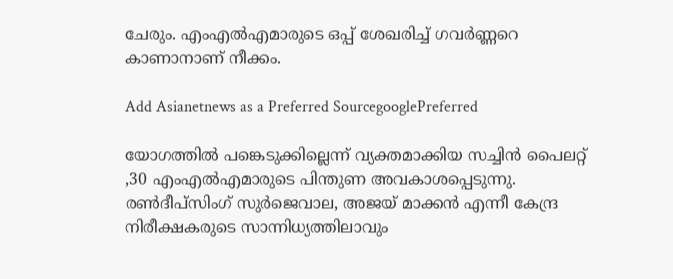ചേരും. എംഎൽഎമാരുടെ ഒപ്പ് ശേഖരിച്ച് ഗവർണ്ണറെ കാണാനാണ് നീക്കം.

Add Asianetnews as a Preferred SourcegooglePreferred

യോഗത്തിൽ പങ്കെടുക്കില്ലെന്ന് വ്യക്തമാക്കിയ സച്ചിൻ പൈലറ്റ് ,30 എംഎൽഎമാരുടെ പിന്തുണ അവകാശപ്പെടുന്നു. രൺദീപ്സിംഗ് സുർജെവാല, അജയ് മാക്കൻ എന്നീ കേന്ദ്ര നിരീക്ഷകരുടെ സാന്നിധ്യത്തിലാവും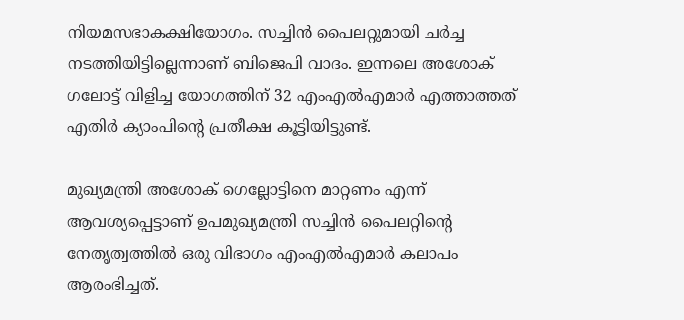നിയമസഭാകക്ഷിയോഗം. സച്ചിൻ പൈലറ്റുമായി ചർച്ച നടത്തിയിട്ടില്ലെന്നാണ് ബിജെപി വാദം. ഇന്നലെ അശോക് ഗലോട്ട് വിളിച്ച യോഗത്തിന് 32 എംഎൽഎമാർ എത്താത്തത് എതിർ ക്യാംപിന്‍റെ പ്രതീക്ഷ കൂട്ടിയിട്ടുണ്ട്.

മുഖ്യമന്ത്രി അശോക് ഗെല്ലോട്ടിനെ മാറ്റണം എന്ന് ആവശ്യപ്പെട്ടാണ് ഉപമുഖ്യമന്ത്രി സച്ചിൻ പൈലറ്റിന്‍റെ നേതൃത്വത്തിൽ ഒരു വിഭാഗം എംഎൽഎമാ‍ർ കലാപം ആരംഭിച്ചത്.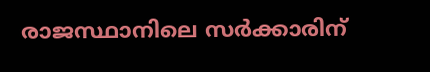രാജസ്ഥാനിലെ സർക്കാരിന്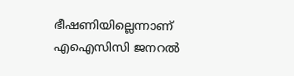ഭീഷണിയില്ലെന്നാണ് എഐസിസി ജനറൽ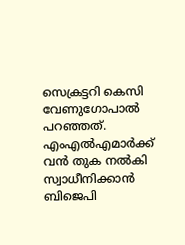സെക്രട്ടറി കെസി വേണുഗോപാൽ പറഞ്ഞത്. എംഎൽഎമാർക്ക് വൻ തുക നൽകി സ്വാധീനിക്കാൻ ബിജെപി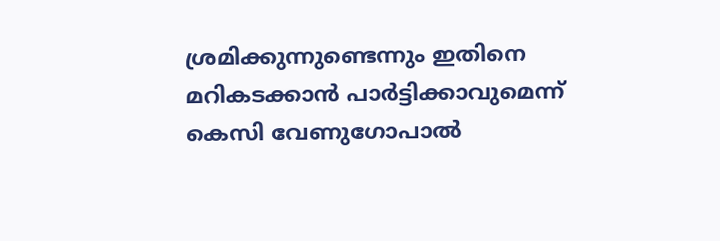ശ്രമിക്കുന്നുണ്ടെന്നും ഇതിനെ മറികടക്കാൻ പാർട്ടിക്കാവുമെന്ന് കെസി വേണുഗോപാൽ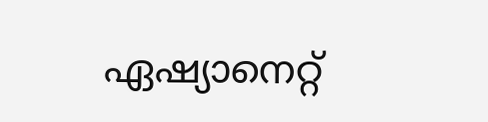ഏഷ്യാനെറ്റ്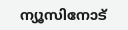ന്യൂസിനോട്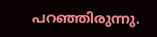പറഞ്ഞിരുന്നു.